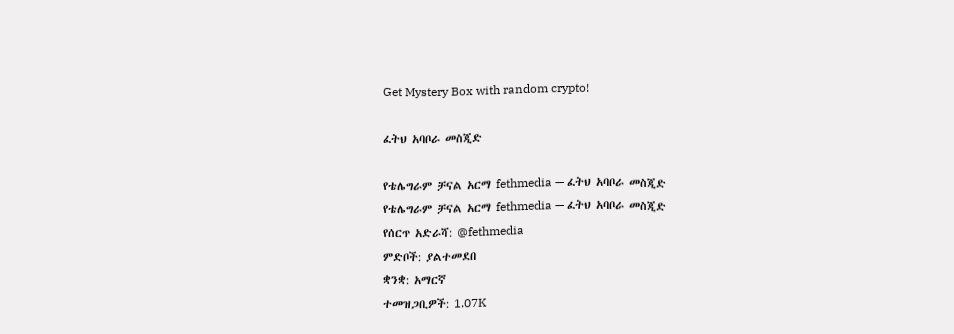Get Mystery Box with random crypto!

ፈትህ አባቦራ መስጂድ

የቴሌግራም ቻናል አርማ fethmedia — ፈትህ አባቦራ መስጂድ
የቴሌግራም ቻናል አርማ fethmedia — ፈትህ አባቦራ መስጂድ
የሰርጥ አድራሻ: @fethmedia
ምድቦች: ያልተመደበ
ቋንቋ: አማርኛ
ተመዝጋቢዎች: 1.07K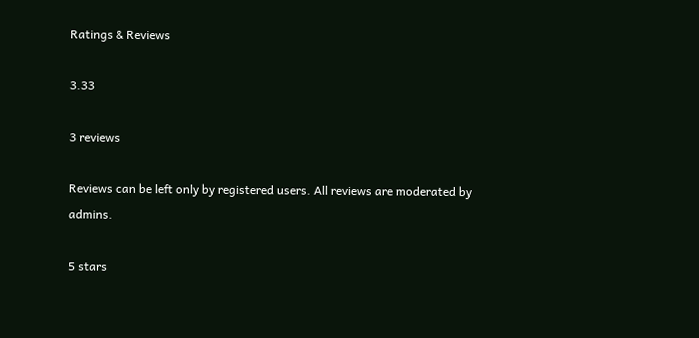Ratings & Reviews

3.33

3 reviews

Reviews can be left only by registered users. All reviews are moderated by admins.

5 stars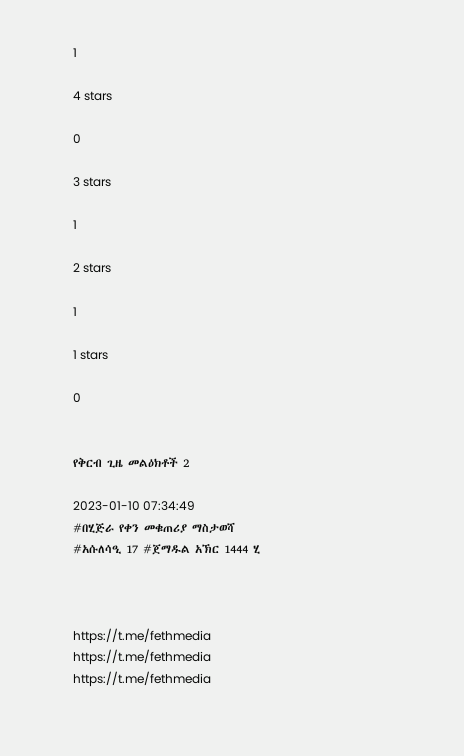1

4 stars

0

3 stars

1

2 stars

1

1 stars

0


የቅርብ ጊዜ መልዕክቶች 2

2023-01-10 07:34:49
#በሂጅራ የቀን መቁጠሪያ ማስታወሻ
#አሱለሳዒ 17 #ጀማዱል አኽር 1444 ሂ



https://t.me/fethmedia
https://t.me/fethmedia
https://t.me/fethmedia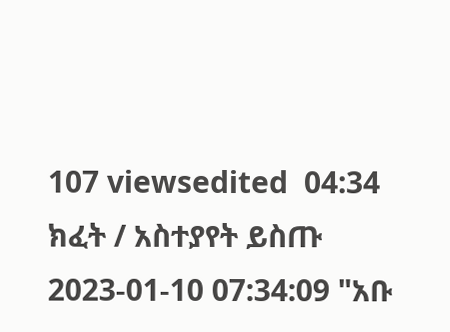107 viewsedited  04:34
ክፈት / አስተያየት ይስጡ
2023-01-10 07:34:09 "አቡ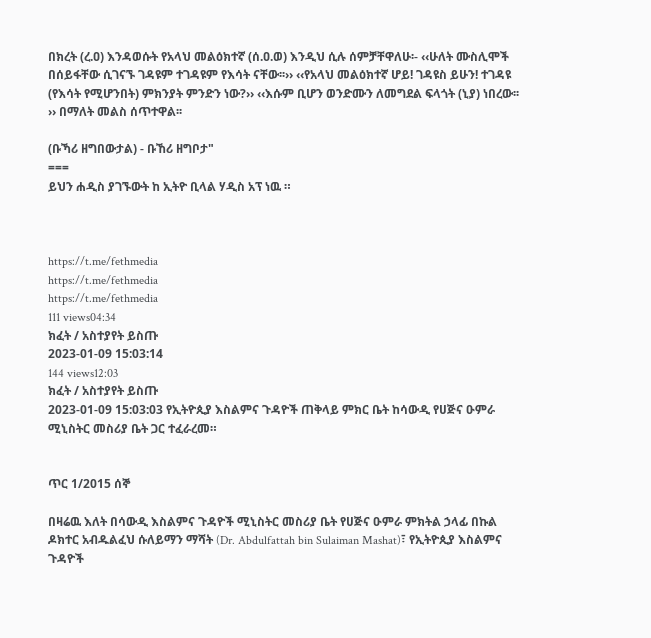በክረት (ረ.ዐ) እንዳወሱት የአላህ መልዕክተኛ (ሰ.ዐ.ወ) እንዲህ ሲሉ ሰምቻቸዋለሁ፡- ‹‹ሁለት ሙስሊሞች በሰይፋቸው ሲገናኙ ገዳዩም ተገዳዩም የእሳት ናቸው፡፡›› ‹‹የአላህ መልዕክተኛ ሆይ! ገዳዩስ ይሁን! ተገዳዩ (የእሳት የሚሆንበት) ምክንያት ምንድን ነው?›› ‹‹እሱም ቢሆን ወንድሙን ለመግደል ፍላጎት (ኒያ) ነበረው፡፡›› በማለት መልስ ሰጥተዋል፡፡

(ቡኻሪ ዘግበውታል) - ቡኸሪ ዘግቦታ"
===
ይህን ሐዲስ ያገኙውት ከ ኢትዮ ቢላል ሃዲስ አፕ ነዉ ።



https://t.me/fethmedia
https://t.me/fethmedia
https://t.me/fethmedia
111 views04:34
ክፈት / አስተያየት ይስጡ
2023-01-09 15:03:14
144 views12:03
ክፈት / አስተያየት ይስጡ
2023-01-09 15:03:03 የኢትዮጲያ እስልምና ጉዳዮች ጠቅላይ ምክር ቤት ከሳውዲ የሀጅና ዑምራ ሚኒስትር መስሪያ ቤት ጋር ተፈራረመ።


ጥር 1/2015 ሰኞ

በዛሬዉ እለት በሳውዲ እስልምና ጉዳዮች ሚኒስትር መስሪያ ቤት የሀጅና ዑምራ ምክትል ኃላፊ በኩል ዶክተር አብዱልፈህ ሱለይማን ማሻት (Dr. Abdulfattah bin Sulaiman Mashat)፣ የኢትዮጲያ እስልምና ጉዳዮች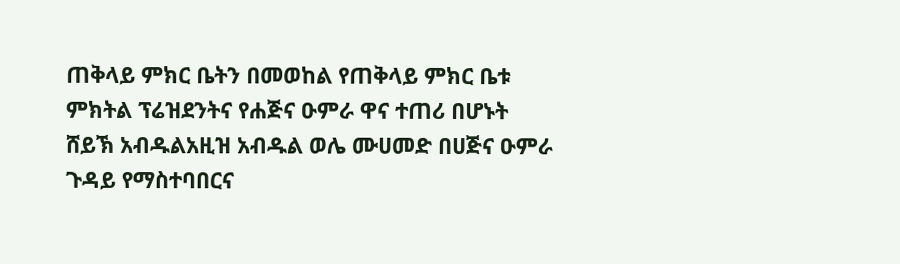ጠቅላይ ምክር ቤትን በመወከል የጠቅላይ ምክር ቤቱ ምክትል ፕሬዝደንትና የሐጅና ዑምራ ዋና ተጠሪ በሆኑት ሸይኽ አብዱልአዚዝ አብዱል ወሌ ሙሀመድ በሀጅና ዑምራ ጉዳይ የማስተባበርና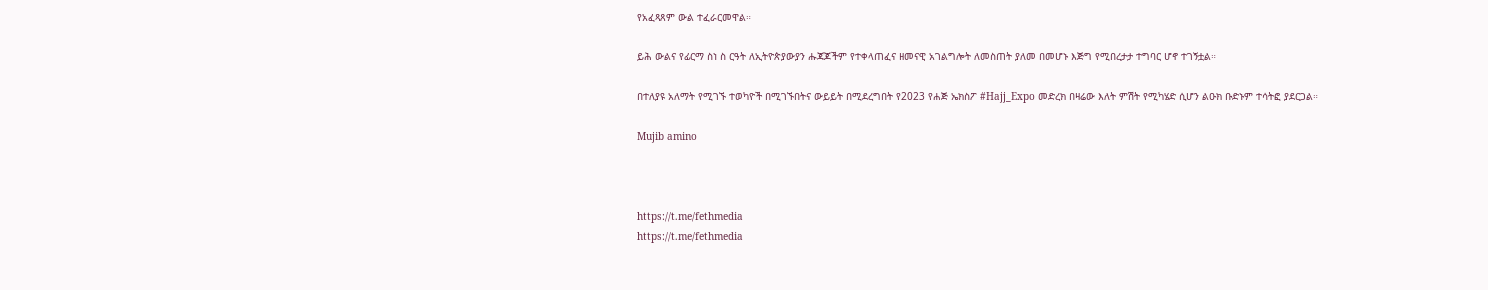የአፈጻጸም ውል ተፈራርመዋል።

ይሕ ውልና የፊርማ ስነ ስ ርዓት ለኢትዮጵያውያን ሑጃጆችም የተቀላጠፈና ዘመናዊ አገልግሎት ለመስጠት ያለመ በመሆኑ እጅግ የሚበረታታ ተግባር ሆኖ ተገኝቷል።

በተለያዩ አለማት የሚገኙ ተወካዮች በሚገኙበትና ውይይት በሚደረግበት የ2023 የሐጅ ኤክስፖ #Hajj_Expo መድረክ በዛሬው እለት ምሽት የሚካሄድ ሲሆን ልዑክ ቡድኑም ተሳትፎ ያደርጋል።

Mujib amino



https://t.me/fethmedia
https://t.me/fethmedia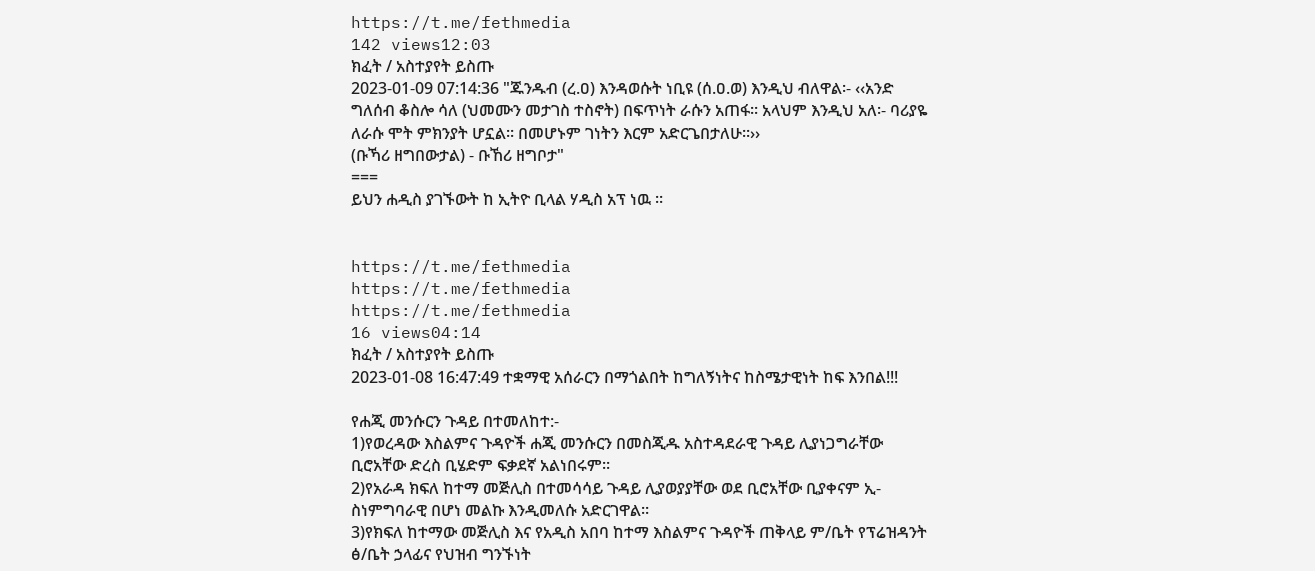https://t.me/fethmedia
142 views12:03
ክፈት / አስተያየት ይስጡ
2023-01-09 07:14:36 "ጁንዱብ (ረ.ዐ) እንዳወሱት ነቢዩ (ሰ.ዐ.ወ) እንዲህ ብለዋል፡- ‹‹አንድ ግለሰብ ቆስሎ ሳለ (ህመሙን መታገስ ተስኖት) በፍጥነት ራሱን አጠፋ፡፡ አላህም እንዲህ አለ፡- ባሪያዬ ለራሱ ሞት ምክንያት ሆኗል፡፡ በመሆኑም ገነትን እርም አድርጌበታለሁ፡፡››
(ቡኻሪ ዘግበውታል) - ቡኸሪ ዘግቦታ"
===
ይህን ሐዲስ ያገኙውት ከ ኢትዮ ቢላል ሃዲስ አፕ ነዉ ።


https://t.me/fethmedia
https://t.me/fethmedia
https://t.me/fethmedia
16 views04:14
ክፈት / አስተያየት ይስጡ
2023-01-08 16:47:49 ተቋማዊ አሰራርን በማጎልበት ከግለኝነትና ከስሜታዊነት ከፍ እንበል!!!

የሐጂ መንሱርን ጉዳይ በተመለከተ:-
1)የወረዳው እስልምና ጉዳዮች ሐጂ መንሱርን በመስጂዱ አስተዳደራዊ ጉዳይ ሊያነጋግራቸው ቢሮአቸው ድረስ ቢሄድም ፍቃደኛ አልነበሩም።
2)የአራዳ ክፍለ ከተማ መጅሊስ በተመሳሳይ ጉዳይ ሊያወያያቸው ወደ ቢሮአቸው ቢያቀናም ኢ-ስነምግባራዊ በሆነ መልኩ እንዲመለሱ አድርገዋል።
3)የክፍለ ከተማው መጅሊስ እና የአዲስ አበባ ከተማ እስልምና ጉዳዮች ጠቅላይ ም/ቤት የፕሬዝዳንት ፅ/ቤት ኃላፊና የህዝብ ግንኙነት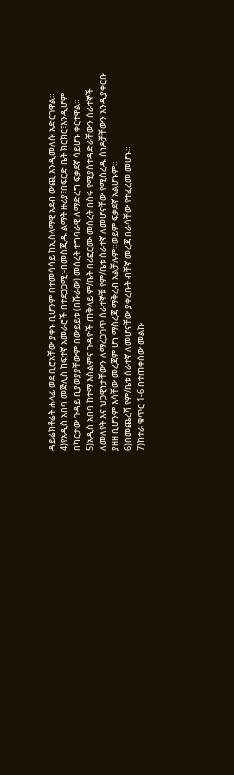ዳይሬክቶሬት ሐላፊ ወደ ቢሮአቸው ያቀኑ ቢሆንም በተመሳሳይ ከኢስላማዊ አደብ ውጪ እንዲመለሱ አድርገዋል።
4)የአዲስ አበባ መጅሊስ ከፍተኛ አመራሮች በተደጋጋሚ:-በመስጂዱ ልማት ዙሪያ፣በፍርድ ቤት ክርክር፣እንዲሆም በካርታው ጉዳይ ቢያወያያቸውም በውይይቱ (በሹራው) መሰረት ተግባራዊ ለማድረግ ፍቃደኛ ሳይሆኑ ቀርተዋል።
5)አዲስ አበባ ከተማ እስልምና ጉዳዮች ጠቅላይ ም/ቤት በሪፎርሙ መሰረት በስሩ የሚያስተዳድራቸውን ሰራተኞች ለመለየት እና ህጋዊነታቸውን ለማረጋገጥ ሰራተኞቹ የም/ቤቱ ሰራተኛ ለመሆናቸው የሚስረዱ ሰነዶቻቸውን እንዲያቀርቡ ያዘዘ ቢሆንም እሳቸው መረጃም ሆነ ማስረጃ ማቅረብ አልቻሉም።ወይም ፍቃደኛ አልሆኑም።
6)በመጨረሻ የም/ቤቱ ሰራተኛ ለመሆናቸው ያቀረቡት ብቸኛ መረጃ በራሳቸው የተፈረመ መሆኑ።
7)ከተራ ቁጥር 1-6 በተጠቀሰው መልኩ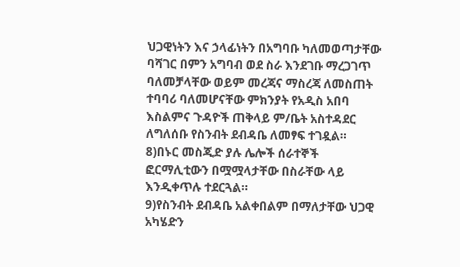ህጋዊነትን እና ኃላፊነትን በአግባቡ ካለመወጣታቸው ባሻገር በምን አግባብ ወደ ስራ እንደገቡ ማረጋገጥ ባለመቻላቸው ወይም መረጃና ማስረጃ ለመስጠት ተባባሪ ባለመሆናቸው ምክንያት የአዲስ አበባ እስልምና ጉዳዮች ጠቅላይ ም/ቤት አስተዳደር ለግለሰቡ የስንብት ደብዳቤ ለመፃፍ ተገዷል።
8)በኑር መስጂድ ያሉ ሌሎች ሰራተኞች ፎርማሊቲውን በሟሟላታቸው በስራቸው ላይ እንዲቀጥሉ ተደርጓል።
9)የስንብት ደብዳቤ አልቀበልም በማለታቸው ህጋዊ አካሄድን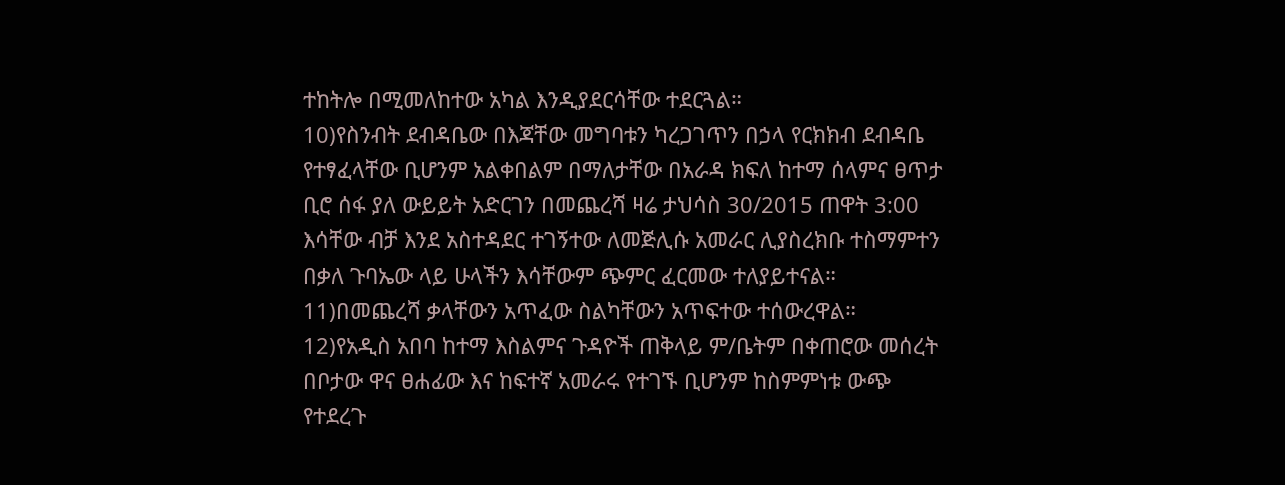ተከትሎ በሚመለከተው አካል እንዲያደርሳቸው ተደርጓል።
10)የስንብት ደብዳቤው በእጃቸው መግባቱን ካረጋገጥን በኃላ የርክክብ ደብዳቤ የተፃፈላቸው ቢሆንም አልቀበልም በማለታቸው በአራዳ ክፍለ ከተማ ሰላምና ፀጥታ ቢሮ ሰፋ ያለ ውይይት አድርገን በመጨረሻ ዛሬ ታህሳስ 30/2015 ጠዋት 3:00 እሳቸው ብቻ እንደ አስተዳደር ተገኝተው ለመጅሊሱ አመራር ሊያስረክቡ ተስማምተን በቃለ ጉባኤው ላይ ሁላችን እሳቸውም ጭምር ፈርመው ተለያይተናል።
11)በመጨረሻ ቃላቸውን አጥፈው ስልካቸውን አጥፍተው ተሰውረዋል።
12)የአዲስ አበባ ከተማ እስልምና ጉዳዮች ጠቅላይ ም/ቤትም በቀጠሮው መሰረት በቦታው ዋና ፀሐፊው እና ከፍተኛ አመራሩ የተገኙ ቢሆንም ከስምምነቱ ውጭ የተደረጉ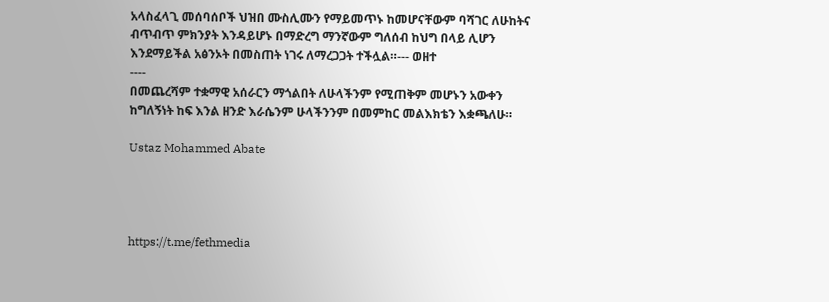አላስፈላጊ መሰባሰቦች ህዝበ ሙስሊሙን የማይመጥኑ ከመሆናቸውም ባሻገር ለሁከትና ብጥብጥ ምክንያት እንዳይሆኑ በማድረግ ማንኛውም ግለሰብ ከህግ በላይ ሊሆን እንደማይችል አፅንኦት በመስጠት ነገሩ ለማረጋጋት ተችሏል።--- ወዘተ
----
በመጨረሻም ተቋማዊ አሰራርን ማጎልበት ለሁላችንም የሚጠቅም መሆኑን አውቀን ከግለኝነት ከፍ እንል ዘንድ እራሴንም ሁላችንንም በመምከር መልእክቴን እቋጫለሁ።

Ustaz Mohammed Abate




https://t.me/fethmedia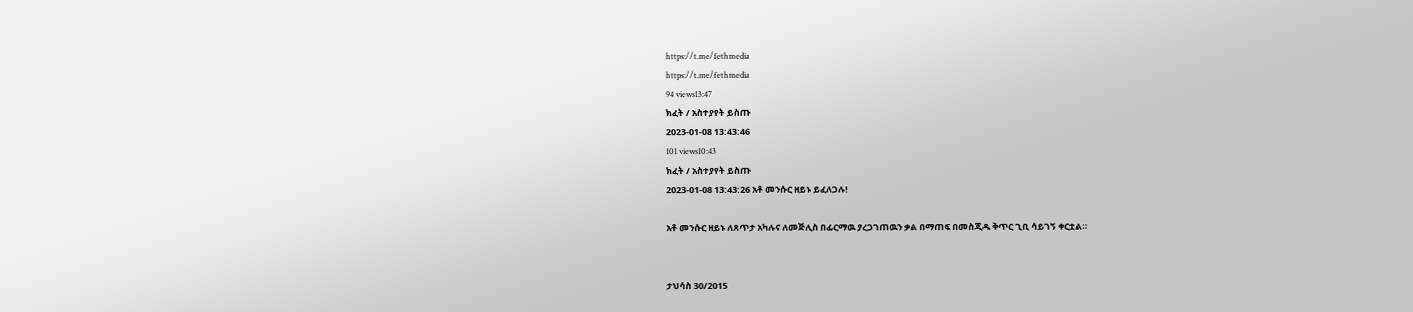https://t.me/fethmedia
https://t.me/fethmedia
94 views13:47
ክፈት / አስተያየት ይስጡ
2023-01-08 13:43:46
101 views10:43
ክፈት / አስተያየት ይስጡ
2023-01-08 13:43:26 አቶ መንሱር ዘይኑ ይፈለጋሉ!

አቶ መንሱር ዘይኑ ለጸጥታ አካሉና ለመጅሊስ በፊርማዉ ያረጋገጠዉን ቃል በማጠፍ በመስጂዱ ቅጥር ጊቢ ሳይገኝ ቀርቷል።


ታህሳስ 30/2015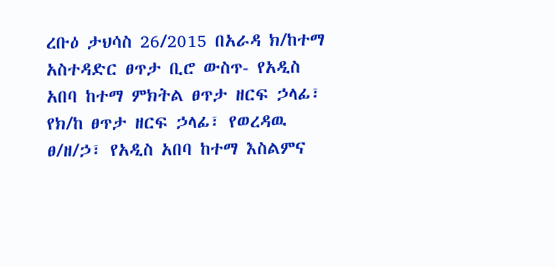ረቡዕ ታህሳስ 26/2015 በአራዳ ክ/ከተማ አስተዳድር ፀጥታ ቢሮ ውስጥ- የአዲስ አበባ ከተማ ምክትል ፀጥታ ዘርፍ ኃላፊ፣ የክ/ከ ፀጥታ ዘርፍ ኃላፊ፣ የወረዳዉ ፀ/ዘ/ኃ፣ የአዲስ አበባ ከተማ እስልምና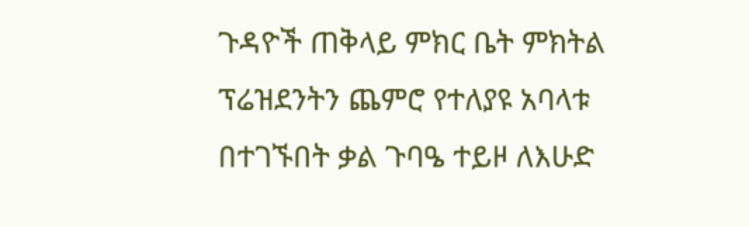ጉዳዮች ጠቅላይ ምክር ቤት ምክትል ፕሬዝደንትን ጨምሮ የተለያዩ አባላቱ በተገኙበት ቃል ጉባዔ ተይዞ ለእሁድ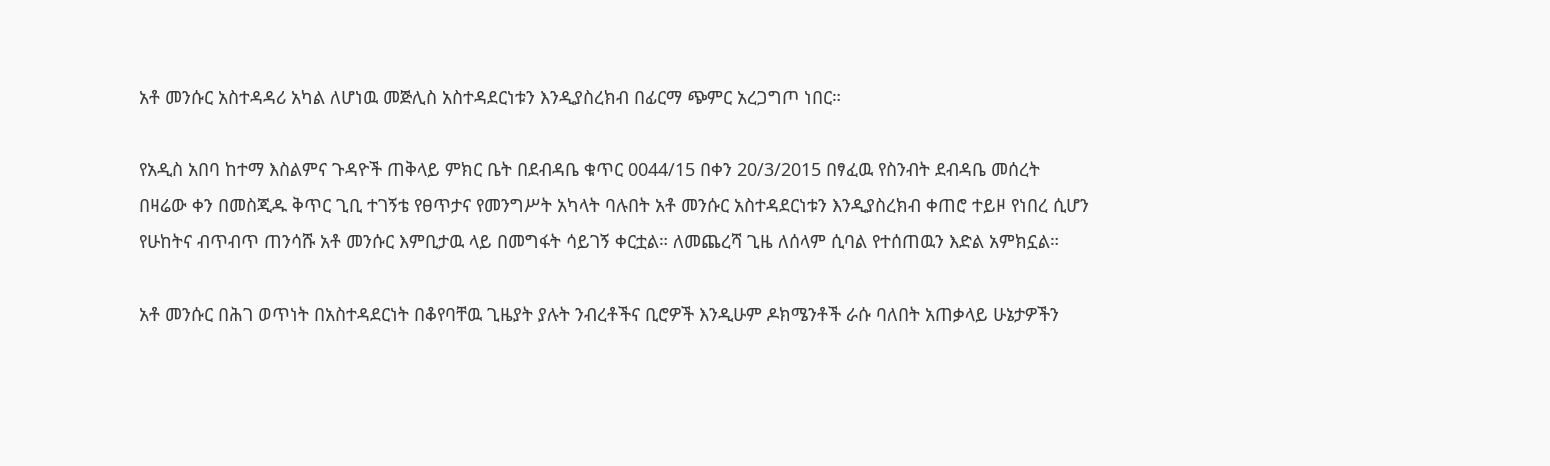አቶ መንሱር አስተዳዳሪ አካል ለሆነዉ መጅሊስ አስተዳደርነቱን እንዲያስረክብ በፊርማ ጭምር አረጋግጦ ነበር።

የአዲስ አበባ ከተማ እስልምና ጉዳዮች ጠቅላይ ምክር ቤት በደብዳቤ ቁጥር 0044/15 በቀን 20/3/2015 በፃፈዉ የስንብት ደብዳቤ መሰረት በዛሬው ቀን በመስጂዱ ቅጥር ጊቢ ተገኝቴ የፀጥታና የመንግሥት አካላት ባሉበት አቶ መንሱር አስተዳደርነቱን እንዲያስረክብ ቀጠሮ ተይዞ የነበረ ሲሆን የሁከትና ብጥብጥ ጠንሳሹ አቶ መንሱር እምቢታዉ ላይ በመግፋት ሳይገኝ ቀርቷል። ለመጨረሻ ጊዜ ለሰላም ሲባል የተሰጠዉን እድል አምክኗል።

አቶ መንሱር በሕገ ወጥነት በአስተዳደርነት በቆየባቸዉ ጊዜያት ያሉት ንብረቶችና ቢሮዎች እንዲሁም ዶክሜንቶች ራሱ ባለበት አጠቃላይ ሁኔታዎችን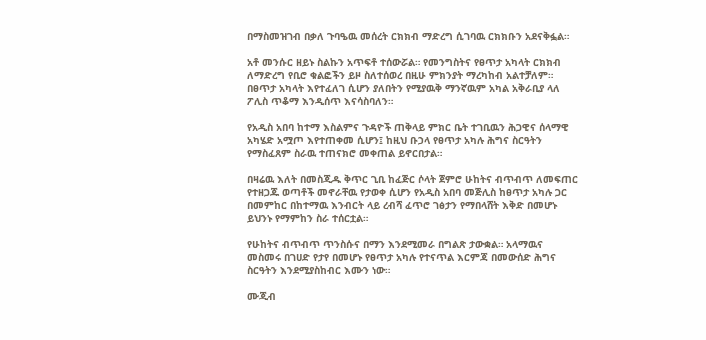በማስመዝገብ በቃለ ጉባዔዉ መሰረት ርክክብ ማድረግ ሲገባዉ ርክክቡን አደናቅፏል።

አቶ መንሱር ዘይኑ ስልኩን አጥፍቶ ተሰውሯል። የመንግስትና የፀጥታ አካላት ርክክብ ለማድረግ የቢሮ ቁልፎችን ይዞ ስለተሰወረ በዚሁ ምክንያት ማረካከብ አልተቻለም። በፀጥታ አካላት እየተፈለገ ሲሆን ያለበትን የሚያዉቅ ማንኛዉም አካል አቅራቢያ ላለ ፖሊስ ጥቆማ እንዲሰጥ እናሳስባለን።

የአዲስ አበባ ከተማ እስልምና ጉዳዮች ጠቅላይ ምክር ቤት ተገቢዉን ሕጋዊና ሰላማዊ አካሄድ አሟጦ እየተጠቀመ ሲሆን፤ ከዚህ ቡኃላ የፀጥታ አካሉ ሕግና ስርዓትን የማስፈጸም ስራዉ ተጠናክሮ መቀጠል ይኖርበታል።

በዛሬዉ እለት በመስጂዱ ቅጥር ጊቢ ከፈጅር ሶላት ጀምሮ ሁከትና ብጥብጥ ለመፍጠር የተዘጋጁ ወጣቶች መኖራቸዉ የታወቀ ሲሆን የአዲስ አበባ መጅሊስ ከፀጥታ አካሉ ጋር በመምከር በከተማዉ እንብርት ላይ ረብሻ ፈጥሮ ገፅታን የማበላሸት እቅድ በመሆኑ ይህንኑ የማምከን ስራ ተሰርቷል።

የሁከትና ብጥብጥ ጥንስሱና በማን እንደሚመራ በግልጽ ታውቋል። አላማዉና መስመሩ በገሀድ የታየ በመሆኑ የፀጥታ አካሉ የተናጥል እርምጃ በመውሰድ ሕግና ስርዓትን እንደሚያስከብር እሙን ነው።

ሙጂብ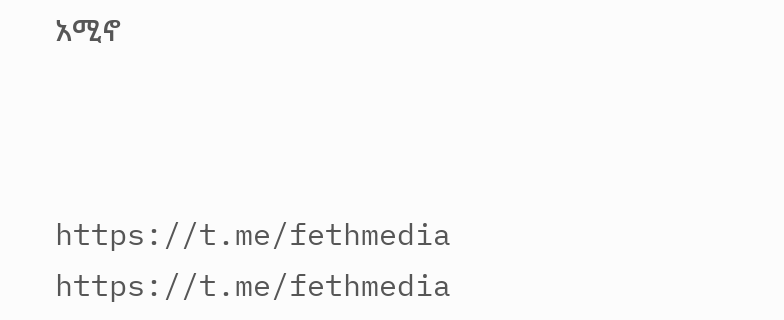አሚኖ



https://t.me/fethmedia
https://t.me/fethmedia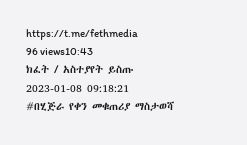https://t.me/fethmedia
96 views10:43
ክፈት / አስተያየት ይስጡ
2023-01-08 09:18:21
#በሂጅራ የቀን መቁጠሪያ ማስታወሻ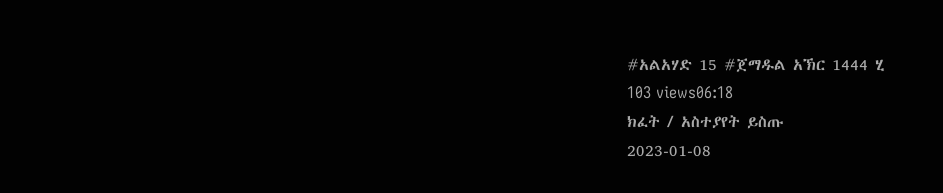#አልአሃድ 15 #ጀማዱል አኽር 1444 ሂ
103 views06:18
ክፈት / አስተያየት ይስጡ
2023-01-08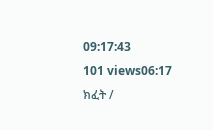09:17:43
101 views06:17
ክፈት /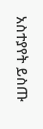አስተያየት ይስጡ